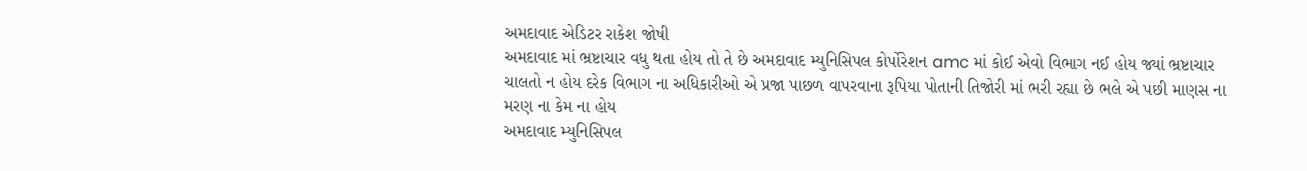અમદાવાદ એડિટર રાકેશ જોષી
અમદાવાદ માં ભ્રષ્ટાચાર વધુ થતા હોય તો તે છે અમદાવાદ મ્યુનિસિપલ કોર્પોરેશન amc માં કોઈ એવો વિભાગ નઈ હોય જ્યાં ભ્રષ્ટાચાર ચાલતો ન હોય દરેક વિભાગ ના અધિકારીઓ એ પ્રજા પાછળ વાપરવાના રૂપિયા પોતાની તિજોરી માં ભરી રહ્યા છે ભલે એ પછી માણસ ના મરણ ના કેમ ના હોય
અમદાવાદ મ્યુનિસિપલ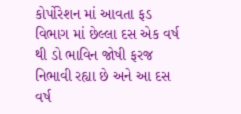કોર્પોરેશન માં આવતા ફડ વિભાગ માં છેલ્લા દસ એક વર્ષ થી ડો ભાવિન જોષી ફરજ નિભાવી રહ્યા છે અને આ દસ વર્ષ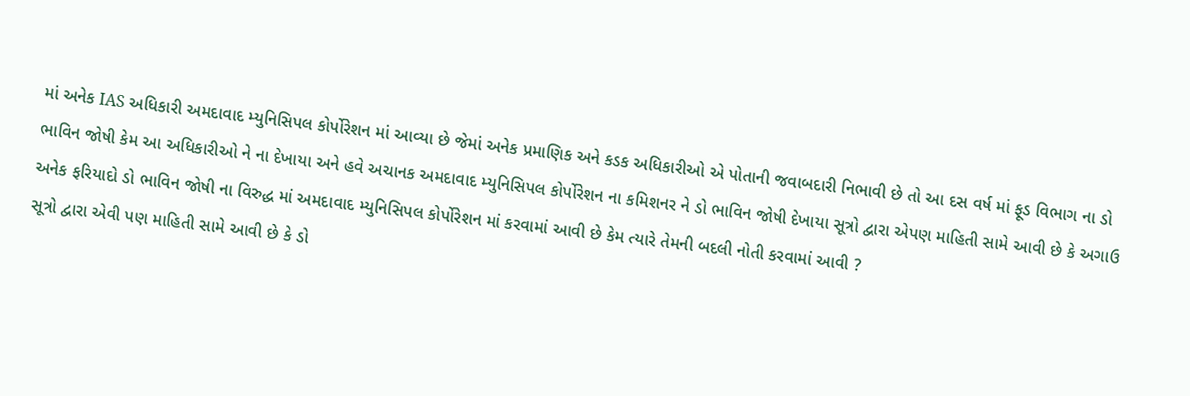માં અનેક IAS અધિકારી અમદાવાદ મ્યુનિસિપલ કોર્પોરેશન માં આવ્યા છે જેમાં અનેક પ્રમાણિક અને કડક અધિકારીઓ એ પોતાની જવાબદારી નિભાવી છે તો આ દસ વર્ષ માં ફૂડ વિભાગ ના ડો ભાવિન જોષી કેમ આ અધિકારીઓ ને ના દેખાયા અને હવે અચાનક અમદાવાદ મ્યુનિસિપલ કોર્પોરેશન ના કમિશનર ને ડો ભાવિન જોષી દેખાયા સૂત્રો દ્વારા એપણ માહિતી સામે આવી છે કે અગાઉ અનેક ફરિયાદો ડો ભાવિન જોષી ના વિરુદ્ધ માં અમદાવાદ મ્યુનિસિપલ કોર્પોરેશન માં કરવામાં આવી છે કેમ ત્યારે તેમની બદલી નોતી કરવામાં આવી ?
સૂત્રો દ્વારા એવી પણ માહિતી સામે આવી છે કે ડો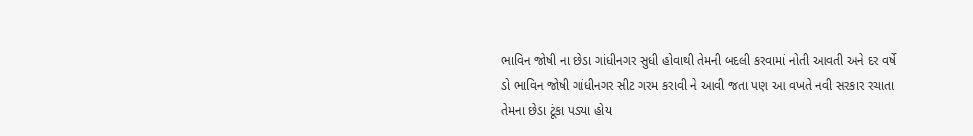ભાવિન જોષી ના છેડા ગાંધીનગર સુધી હોવાથી તેમની બદલી કરવામાં નોતી આવતી અને દર વર્ષે ડો ભાવિન જોષી ગાંધીનગર સીટ ગરમ કરાવી ને આવી જતા પણ આ વખતે નવી સરકાર રચાતા તેમના છેડા ટૂંકા પડ્યા હોય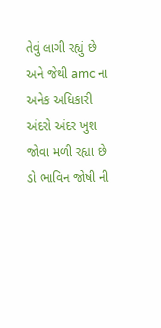તેવું લાગી રહ્યું છે અને જેથી amc ના અનેક અધિકારી અંદરો અંદર ખુશ જોવા મળી રહ્યા છે
ડો ભાવિન જોષી ની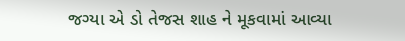જગ્યા એ ડો તેજસ શાહ ને મૂકવામાં આવ્યા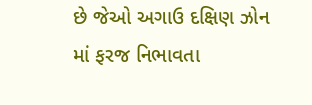છે જેઓ અગાઉ દક્ષિણ ઝોન માં ફરજ નિભાવતા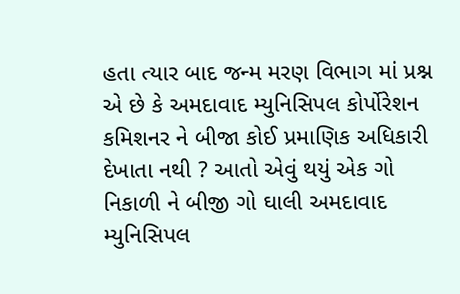હતા ત્યાર બાદ જન્મ મરણ વિભાગ માં પ્રશ્ન એ છે કે અમદાવાદ મ્યુનિસિપલ કોર્પોરેશન કમિશનર ને બીજા કોઈ પ્રમાણિક અધિકારી દેખાતા નથી ? આતો એવું થયું એક ગો નિકાળી ને બીજી ગો ઘાલી અમદાવાદ મ્યુનિસિપલ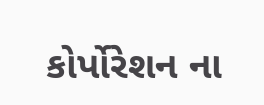કોર્પોરેશન ના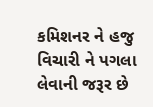કમિશનર ને હજુ વિચારી ને પગલા લેવાની જરૂર છે